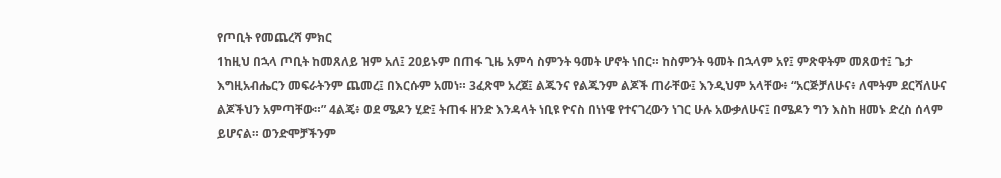የጦቢት የመጨረሻ ምክር
1ከዚህ በኋላ ጦቢት ከመጸለይ ዝም አለ፤ 2ዐይኑም በጠፋ ጊዜ አምሳ ስምንት ዓመት ሆኖት ነበር። ከስምንት ዓመት በኋላም አየ፤ ምጽዋትም መጸወተ፤ ጌታ እግዚአብሔርን መፍራትንም ጨመረ፤ በእርሱም አመነ። 3ፈጽሞ አረጀ፤ ልጁንና የልጁንም ልጆች ጠራቸው፤ እንዲህም አላቸው፥ “አርጅቻለሁና፥ ለሞትም ደርሻለሁና ልጆችህን አምጣቸው።” 4ልጄ፥ ወደ ሜዶን ሂድ፤ ትጠፋ ዘንድ እንዳላት ነቢዩ ዮናስ በነነዌ የተናገረውን ነገር ሁሉ አውቃለሁና፤ በሜዶን ግን እስከ ዘመኑ ድረስ ሰላም ይሆናል። ወንድሞቻችንም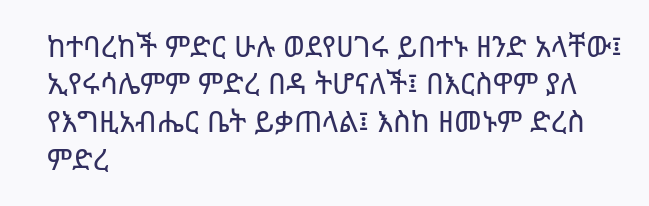ከተባረከች ምድር ሁሉ ወደየሀገሩ ይበተኑ ዘንድ አላቸው፤ ኢየሩሳሌምም ምድረ በዳ ትሆናለች፤ በእርስዋም ያለ የእግዚአብሔር ቤት ይቃጠላል፤ እስከ ዘመኑም ድረስ ምድረ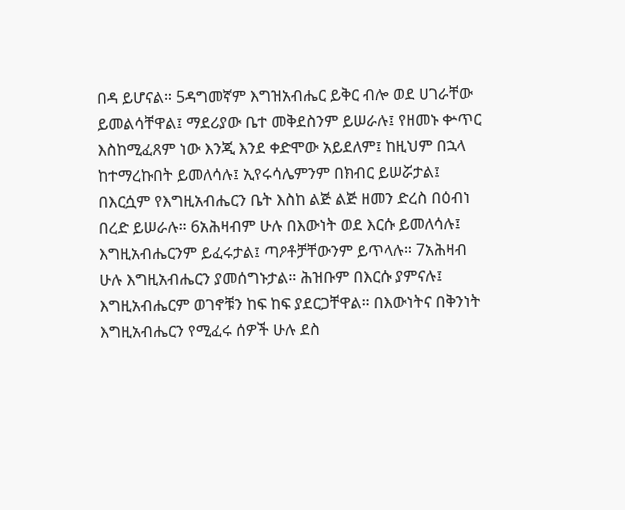በዳ ይሆናል። 5ዳግመኛም እግዝአብሔር ይቅር ብሎ ወደ ሀገራቸው ይመልሳቸዋል፤ ማደሪያው ቤተ መቅደስንም ይሠራሉ፤ የዘመኑ ቍጥር እስከሚፈጸም ነው እንጂ እንደ ቀድሞው አይደለም፤ ከዚህም በኋላ ከተማረኩበት ይመለሳሉ፤ ኢየሩሳሌምንም በክብር ይሠሯታል፤ በእርሷም የእግዚአብሔርን ቤት እስከ ልጅ ልጅ ዘመን ድረስ በዕብነ በረድ ይሠራሉ። 6አሕዛብም ሁሉ በእውነት ወደ እርሱ ይመለሳሉ፤ እግዚአብሔርንም ይፈሩታል፤ ጣዖቶቻቸውንም ይጥላሉ። 7አሕዛብ ሁሉ እግዚአብሔርን ያመሰግኑታል። ሕዝቡም በእርሱ ያምናሉ፤ እግዚአብሔርም ወገኖቹን ከፍ ከፍ ያደርጋቸዋል። በእውነትና በቅንነት እግዚአብሔርን የሚፈሩ ሰዎች ሁሉ ደስ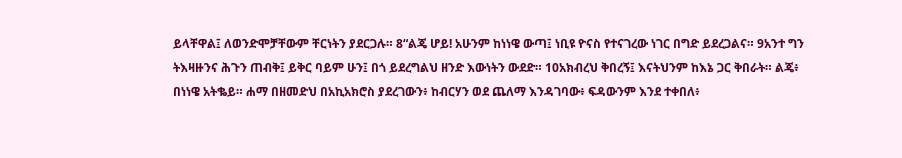ይላቸዋል፤ ለወንድሞቻቸውም ቸርነትን ያደርጋሉ። 8“ልጄ ሆይ! አሁንም ከነነዌ ውጣ፤ ነቢዩ ዮናስ የተናገረው ነገር በግድ ይደረጋልና። 9አንተ ግን ትእዛዙንና ሕጉን ጠብቅ፤ ይቅር ባይም ሁን፤ በጎ ይደረግልህ ዘንድ እውነትን ውደድ። 10አክብረህ ቅበረኝ፤ እናትህንም ከእኔ ጋር ቅበራት። ልጄ፥ በነነዌ አትቈይ። ሐማ በዘመድህ በአኪአክሮስ ያደረገውን፥ ከብርሃን ወደ ጨለማ እንዳገባው፥ ፍዳውንም እንደ ተቀበለ፥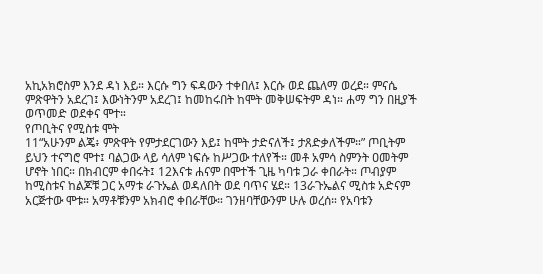አኪአክሮስም እንደ ዳነ እይ። እርሱ ግን ፍዳውን ተቀበለ፤ እርሱ ወደ ጨለማ ወረደ። ምናሴ ምጽዋትን አደረገ፤ እውነትንም አደረገ፤ ከመከሩበት ከሞት መቅሠፍትም ዳነ። ሐማ ግን በዚያች ወጥመድ ወደቀና ሞተ።
የጦቢትና የሚስቱ ሞት
11“አሁንም ልጄ፥ ምጽዋት የምታደርገውን እይ፤ ከሞት ታድናለች፤ ታጸድቃለችም።” ጦቢትም ይህን ተናግሮ ሞተ፤ ባልጋው ላይ ሳለም ነፍሱ ከሥጋው ተለየች። መቶ አምሳ ስምንት ዐመትም ሆኖት ነበር። በክብርም ቀበሩት፤ 12እናቱ ሐናም በሞተች ጊዜ ካባቱ ጋራ ቀበራት። ጦብያም ከሚስቱና ከልጆቹ ጋር አማቱ ራጉኤል ወዳለበት ወደ ባጥና ሄደ። 13ራጉኤልና ሚስቱ አድናም አርጅተው ሞቱ። አማቶቹንም አክብሮ ቀበራቸው። ገንዘባቸውንም ሁሉ ወረሰ። የአባቱን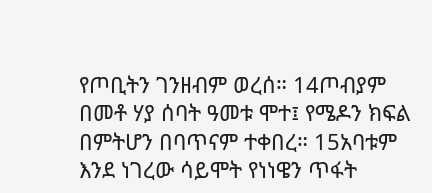የጦቢትን ገንዘብም ወረሰ። 14ጦብያም በመቶ ሃያ ሰባት ዓመቱ ሞተ፤ የሜዶን ክፍል በምትሆን በባጥናም ተቀበረ። 15አባቱም እንደ ነገረው ሳይሞት የነነዌን ጥፋት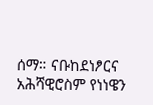ሰማ። ናቡከደነፆርና አሕሻዊሮስም የነነዌን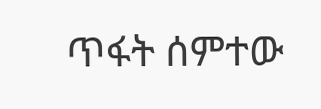ጥፋት ሰምተው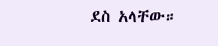ደስ አላቸው።